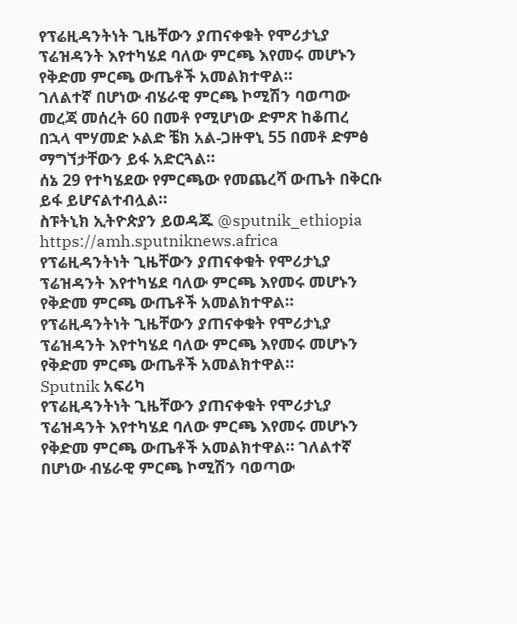የፕሬዚዳንትነት ጊዜቸውን ያጠናቀቁት የሞሪታኒያ ፕሬዝዳንት እየተካሄደ ባለው ምርጫ እየመሩ መሆኑን የቅድመ ምርጫ ውጤቶች አመልክተዋል።
ገለልተኛ በሆነው ብሄራዊ ምርጫ ኮሚሽን ባወጣው መረጃ መሰረት 60 በመቶ የሚሆነው ድምጽ ከቆጠረ በኋላ ሞሃመድ ኦልድ ቼክ አል-ጋዙዋኒ 55 በመቶ ድምፅ ማግኘታቸውን ይፋ አድርጓል።
ሰኔ 29 የተካሄደው የምርጫው የመጨረሻ ውጤት በቅርቡ ይፋ ይሆናልተብሏል።
ስፑትኒክ ኢትዮጵያን ይወዳጁ @sputnik_ethiopia
https://amh.sputniknews.africa
የፕሬዚዳንትነት ጊዜቸውን ያጠናቀቁት የሞሪታኒያ ፕሬዝዳንት እየተካሄደ ባለው ምርጫ እየመሩ መሆኑን የቅድመ ምርጫ ውጤቶች አመልክተዋል።
የፕሬዚዳንትነት ጊዜቸውን ያጠናቀቁት የሞሪታኒያ ፕሬዝዳንት እየተካሄደ ባለው ምርጫ እየመሩ መሆኑን የቅድመ ምርጫ ውጤቶች አመልክተዋል።
Sputnik አፍሪካ
የፕሬዚዳንትነት ጊዜቸውን ያጠናቀቁት የሞሪታኒያ ፕሬዝዳንት እየተካሄደ ባለው ምርጫ እየመሩ መሆኑን የቅድመ ምርጫ ውጤቶች አመልክተዋል። ገለልተኛ በሆነው ብሄራዊ ምርጫ ኮሚሽን ባወጣው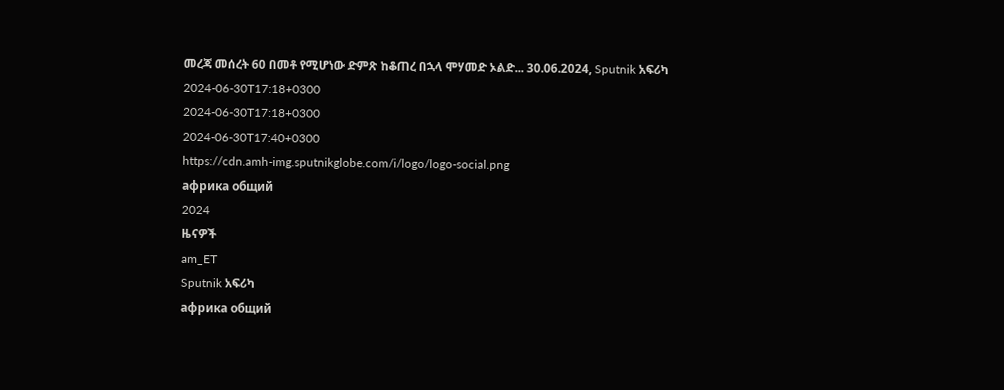መረጃ መሰረት 60 በመቶ የሚሆነው ድምጽ ከቆጠረ በኋላ ሞሃመድ ኦልድ... 30.06.2024, Sputnik አፍሪካ
2024-06-30T17:18+0300
2024-06-30T17:18+0300
2024-06-30T17:40+0300
https://cdn.amh-img.sputnikglobe.com/i/logo/logo-social.png
африка общий
2024
ዜናዎች
am_ET
Sputnik አፍሪካ
африка общий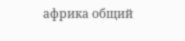африка общий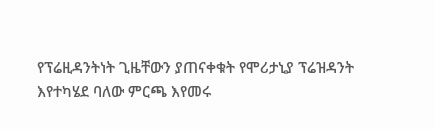የፕሬዚዳንትነት ጊዜቸውን ያጠናቀቁት የሞሪታኒያ ፕሬዝዳንት እየተካሄደ ባለው ምርጫ እየመሩ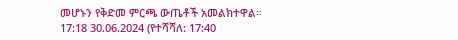መሆኑን የቅድመ ምርጫ ውጤቶች አመልክተዋል።
17:18 30.06.2024 (የተሻሻለ: 17:40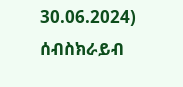30.06.2024)
ሰብስክራይብ